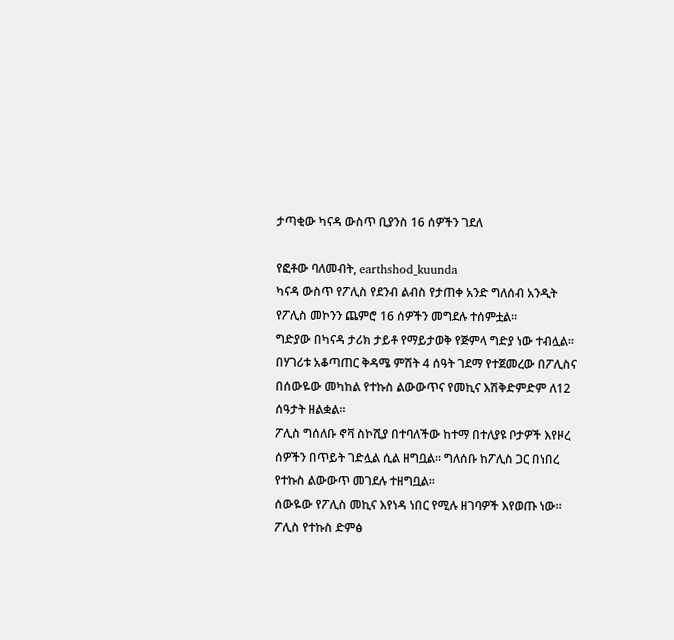ታጣቂው ካናዳ ውስጥ ቢያንስ 16 ሰዎችን ገደለ

የፎቶው ባለመብት, earthshod_kuunda
ካናዳ ውስጥ የፖሊስ የደንብ ልብስ የታጠቀ አንድ ግለሰብ አንዲት የፖሊስ መኮንን ጨምሮ 16 ሰዎችን መግደሉ ተሰምቷል።
ግድያው በካናዳ ታሪክ ታይቶ የማይታወቅ የጅምላ ግድያ ነው ተብሏል።
በሃገሪቱ አቆጣጠር ቅዳሜ ምሽት 4 ሰዓት ገደማ የተጀመረው በፖሊስና በሰውዬው መካከል የተኩስ ልውውጥና የመኪና እሽቅድምድም ለ12 ሰዓታት ዘልቋል።
ፖሊስ ግሰለቡ ኖቫ ስኮሺያ በተባለችው ከተማ በተለያዩ ቦታዎች እየዞረ ሰዎችን በጥይት ገድሏል ሲል ዘግቧል። ግለሰቡ ከፖሊስ ጋር በነበረ የተኩስ ልውውጥ መገደሉ ተዘግቧል።
ሰውዬው የፖሊስ መኪና እየነዳ ነበር የሚሉ ዘገባዎች እየወጡ ነው።
ፖሊስ የተኩስ ድምፅ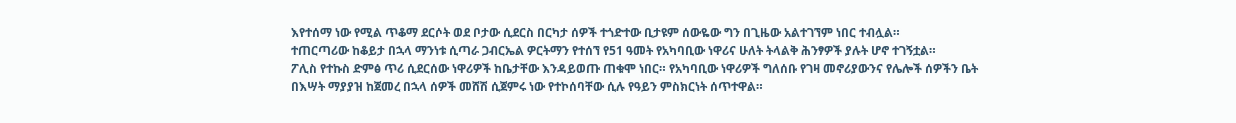እየተሰማ ነው የሚል ጥቆማ ደርሶት ወደ ቦታው ሲደርስ በርካታ ሰዎች ተጎድተው ቢታዩም ሰውዬው ግን በጊዜው አልተገኘም ነበር ተብሏል።
ተጠርጣሪው ከቆይታ በኋላ ማንነቱ ሲጣራ ጋብርኤል ዎርትማን የተሰኘ የ51 ዓመት የአካባቢው ነዋሪና ሁለት ትላልቅ ሕንፃዎች ያሉት ሆኖ ተገኝቷል።
ፖሊስ የተኩስ ድምፅ ጥሪ ሲደርሰው ነዋሪዎች ከቤታቸው እንዳይወጡ ጠቁሞ ነበር። የአካባቢው ነዋሪዎች ግለሰቡ የገዛ መኖሪያውንና የሌሎች ሰዎችን ቤት በእሣት ማያያዝ ከጀመረ በኋላ ሰዎች መሸሽ ሲጀምሩ ነው የተኮሰባቸው ሲሉ የዓይን ምስክርነት ሰጥተዋል።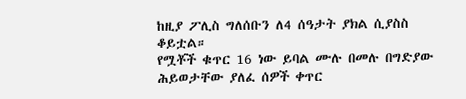ከዚያ ፖሊስ ግለሰቡን ለ4 ሰዓታት ያክል ሲያስስ ቆይቷል።
የሟቾች ቁጥር 16 ነው ይባል ሙሉ በመሉ በግድያው ሕይወታቸው ያለፈ ሰዎች ቀጥር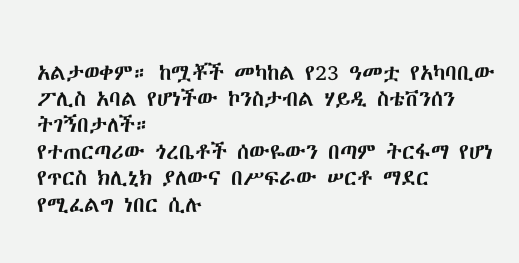አልታወቀም። ከሟቾች መካከል የ23 ዓመቷ የአካባቢው ፖሊስ አባል የሆነችው ኮንስታብል ሃይዲ ስቴቨንሰን ትገኝበታለች።
የተጠርጣሪው ጎረቤቶች ሰውዬውን በጣም ትርፋማ የሆነ የጥርስ ክሊኒክ ያለውና በሥፍራው ሠርቶ ማደር የሚፈልግ ነበር ሲሉ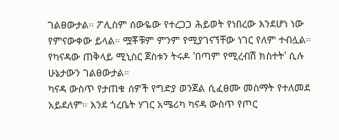ገልፀውታል። ፖሊስም ሰውዬው የተረጋጋ ሕይወት የነበረው እንደሆነ ነው የምናውቀው ይላል። ሟቾቹም ምንም የሚያገናኘቸው ነገር የለም ተብሏል።
የካናዳው ጠቅላይ ሚኒስር ጀስቱን ትሩዶ 'በጣም የሚረብሽ ክስተት' ሲሉ ሁኔታውን ገልፀውታል።
ካናዳ ውስጥ የታጠቁ ሰዎች የግድያ ወንጀል ሲፈፀሙ መስማት የተለመደ አይደለም። እንደ ጎረቤት ሃገር አሜሪካ ካናዳ ውስጥ የጦር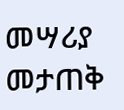መሣሪያ መታጠቅ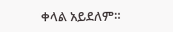ቀላል አይደለም።